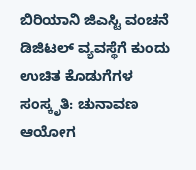ಬಿರಿಯಾನಿ ಜಿಎಸ್ಟಿ ವಂಚನೆ ಡಿಜಿಟಲ್ ವ್ಯವಸ್ಥೆಗೆ ಕುಂದು
ಉಚಿತ ಕೊಡುಗೆಗಳ ಸಂಸ್ಕೃತಿ: ಚುನಾವಣ ಆಯೋಗ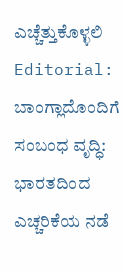ಎಚ್ಚೆತ್ತುಕೊಳ್ಳಲಿ
Editorial: ಬಾಂಗ್ಲಾದೊಂದಿಗೆ ಸಂಬಂಧ ವೃದ್ಧಿ: ಭಾರತದಿಂದ ಎಚ್ಚರಿಕೆಯ ನಡೆ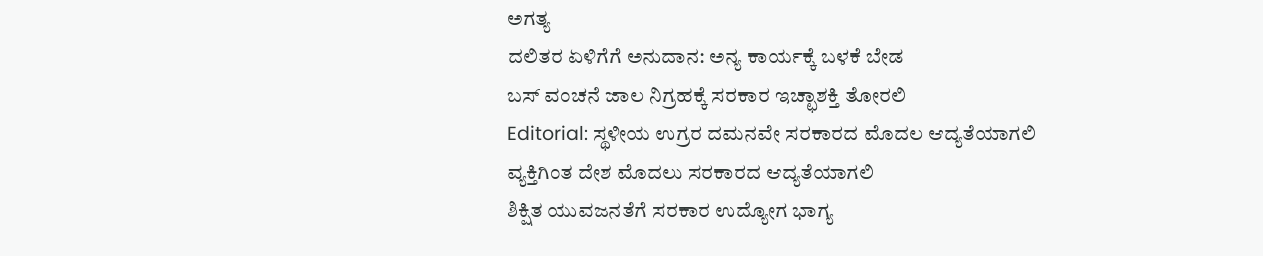ಅಗತ್ಯ
ದಲಿತರ ಏಳಿಗೆಗೆ ಅನುದಾನ: ಅನ್ಯ ಕಾರ್ಯಕ್ಕೆ ಬಳಕೆ ಬೇಡ
ಬಸ್ ವಂಚನೆ ಜಾಲ ನಿಗ್ರಹಕ್ಕೆ ಸರಕಾರ ಇಚ್ಛಾಶಕ್ತಿ ತೋರಲಿ
Editorial: ಸ್ಥಳೀಯ ಉಗ್ರರ ದಮನವೇ ಸರಕಾರದ ಮೊದಲ ಆದ್ಯತೆಯಾಗಲಿ
ವ್ಯಕ್ತಿಗಿಂತ ದೇಶ ಮೊದಲು ಸರಕಾರದ ಆದ್ಯತೆಯಾಗಲಿ
ಶಿಕ್ಷಿತ ಯುವಜನತೆಗೆ ಸರಕಾರ ಉದ್ಯೋಗ ಭಾಗ್ಯ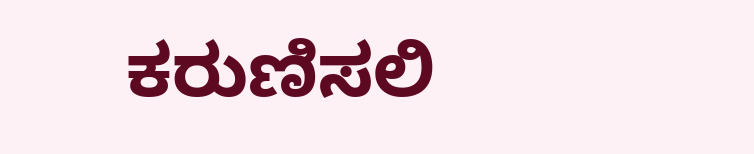ಕರುಣಿಸಲಿ